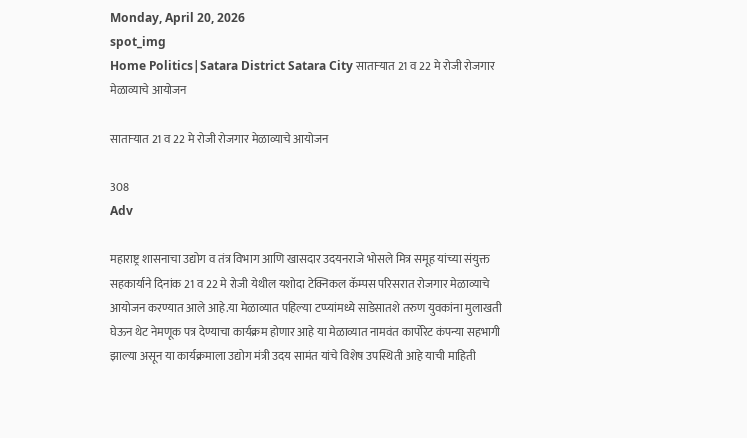Monday, April 20, 2026
spot_img
Home Politics|Satara District Satara City साताऱ्यात 21 व 22 मे रोजी रोजगार मेळाव्याचे आयोजन

साताऱ्यात 21 व 22 मे रोजी रोजगार मेळाव्याचे आयोजन

308
Adv

महाराष्ट्र शासनाचा उद्योग व तंत्र विभाग आणि खासदार उदयनराजे भोसले मित्र समूह यांच्या संयुक्त सहकार्याने दिनांक 21 व 22 मे रोजी येथील यशोदा टेक्निकल कॅम्पस परिसरात रोजगार मेळाव्याचे आयोजन करण्यात आले आहे.या मेळाव्यात पहिल्या टप्प्यांमध्ये साडेसातशे तरुण युवकांना मुलाखती घेऊन थेट नेमणूक पत्र देण्याचा कार्यक्रम होणार आहे या मेळाव्यात नामवंत कार्पोरेट कंपन्या सहभागी झाल्या असून या कार्यक्रमाला उद्योग मंत्री उदय सामंत यांचे विशेष उपस्थिती आहे याची माहिती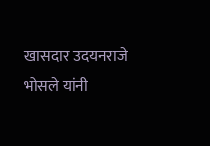खासदार उदयनराजे भोसले यांनी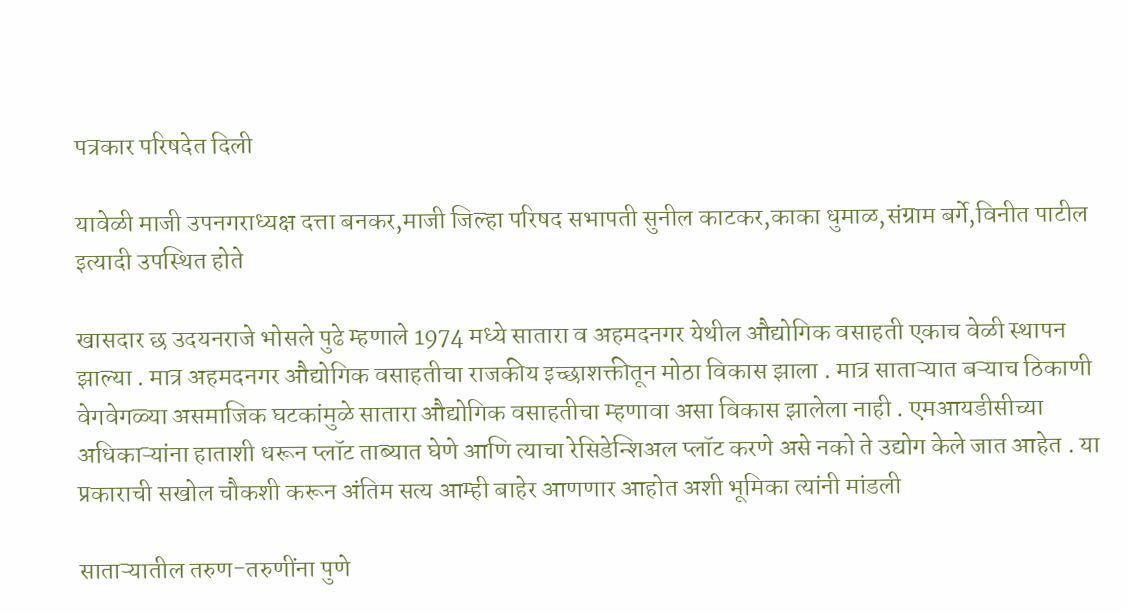पत्रकार परिषदेत दिली

यावेळी माजी उपनगराध्यक्ष दत्ता बनकर,माजी जिल्हा परिषद सभापती सुनील काटकर,काका धुमाळ,संग्राम बर्गे,विनीत पाटील इत्यादी उपस्थित होते

खासदार छ उदयनराजे भोसले पुढे म्हणाले 1974 मध्ये सातारा व अहमदनगर येथील औद्योगिक वसाहती एकाच वेळी स्थापन झाल्या . मात्र अहमदनगर औद्योगिक वसाहतीचा राजकीय इच्छाशक्तीतून मोठा विकास झाला . मात्र साताऱ्यात बऱ्याच ठिकाणी वेगवेगळ्या असमाजिक घटकांमुळे सातारा औद्योगिक वसाहतीचा म्हणावा असा विकास झालेला नाही . एमआयडीसीच्या अधिकाऱ्यांना हाताशी धरून प्लॉट ताब्यात घेणे आणि त्याचा रेसिडेन्शिअल प्लॉट करणे असे नको ते उद्योग केले जात आहेत . या प्रकाराची सखोल चौकशी करून अंतिम सत्य आम्ही बाहेर आणणार आहोत अशी भूमिका त्यांनी मांडली

साताऱ्यातील तरुण-तरुणींना पुणे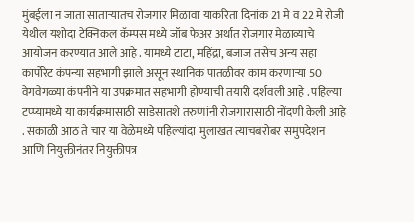मुंबईला न जाता साताऱ्यातच रोजगार मिळावा याकरिता दिनांक 21 मे व 22 मे रोजी येथील यशोदा टेक्निकल कॅम्पस मध्ये जॉब फेअर अर्थात रोजगार मेळाव्याचे आयोजन करण्यात आले आहे . यामध्ये टाटा, महिंद्रा, बजाज तसेच अन्य सहा कार्पोरेट कंपन्या सहभागी झाले असून स्थानिक पातळीवर काम करणाऱ्या 50 वेगवेगळ्या कंपनीने या उपक्रमात सहभागी होण्याची तयारी दर्शवली आहे . पहिल्या टप्प्यामध्ये या कार्यक्रमासाठी साडेसातशे तरुणांनी रोजगारासाठी नोंदणी केली आहे . सकाळी आठ ते चार या वेळेमध्ये पहिल्यांदा मुलाखत त्याचबरोबर समुपदेशन आणि नियुक्तीनंतर नियुक्तीपत्र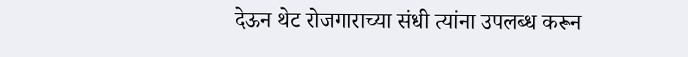देऊन थेट रोजगाराच्या संधी त्यांना उपलब्ध करून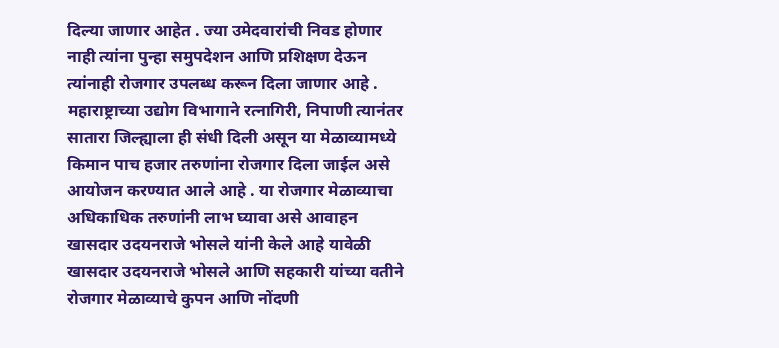दिल्या जाणार आहेत . ज्या उमेदवारांची निवड होणार नाही त्यांना पुन्हा समुपदेशन आणि प्रशिक्षण देऊन त्यांनाही रोजगार उपलब्ध करून दिला जाणार आहे . महाराष्ट्राच्या उद्योग विभागाने रत्नागिरी, निपाणी त्यानंतर सातारा जिल्ह्याला ही संधी दिली असून या मेळाव्यामध्ये किमान पाच हजार तरुणांना रोजगार दिला जाईल असे आयोजन करण्यात आले आहे . या रोजगार मेळाव्याचा अधिकाधिक तरुणांनी लाभ घ्यावा असे आवाहन खासदार उदयनराजे भोसले यांनी केले आहे यावेळी खासदार उदयनराजे भोसले आणि सहकारी यांच्या वतीने रोजगार मेळाव्याचे कुपन आणि नोंदणी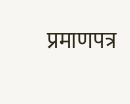प्रमाणपत्र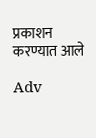प्रकाशन करण्यात आले

Adv